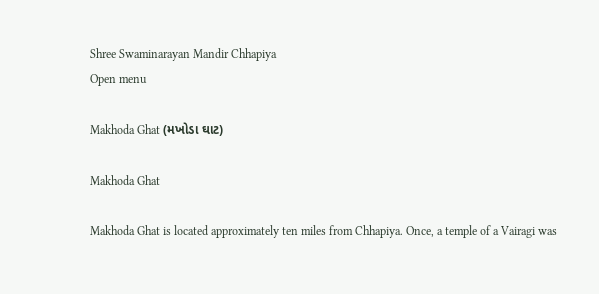Shree Swaminarayan Mandir Chhapiya
Open menu

Makhoda Ghat (મખોડા ઘાટ)

Makhoda Ghat

Makhoda Ghat is located approximately ten miles from Chhapiya. Once, a temple of a Vairagi was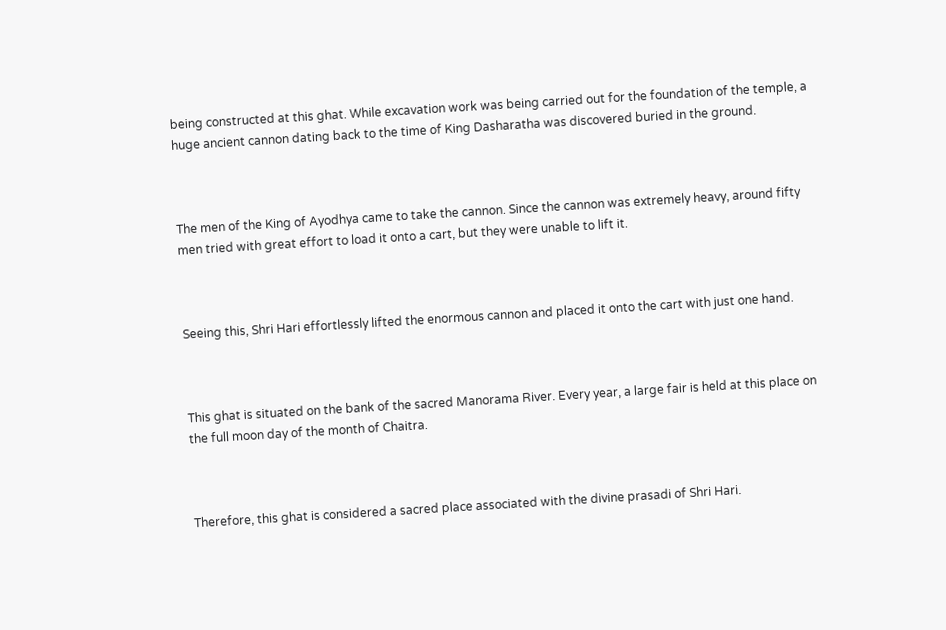being constructed at this ghat. While excavation work was being carried out for the foundation of the temple, a huge ancient cannon dating back to the time of King Dasharatha was discovered buried in the ground.



The men of the King of Ayodhya came to take the cannon. Since the cannon was extremely heavy, around fifty men tried with great effort to load it onto a cart, but they were unable to lift it.



Seeing this, Shri Hari effortlessly lifted the enormous cannon and placed it onto the cart with just one hand.



This ghat is situated on the bank of the sacred Manorama River. Every year, a large fair is held at this place on the full moon day of the month of Chaitra.



Therefore, this ghat is considered a sacred place associated with the divine prasadi of Shri Hari.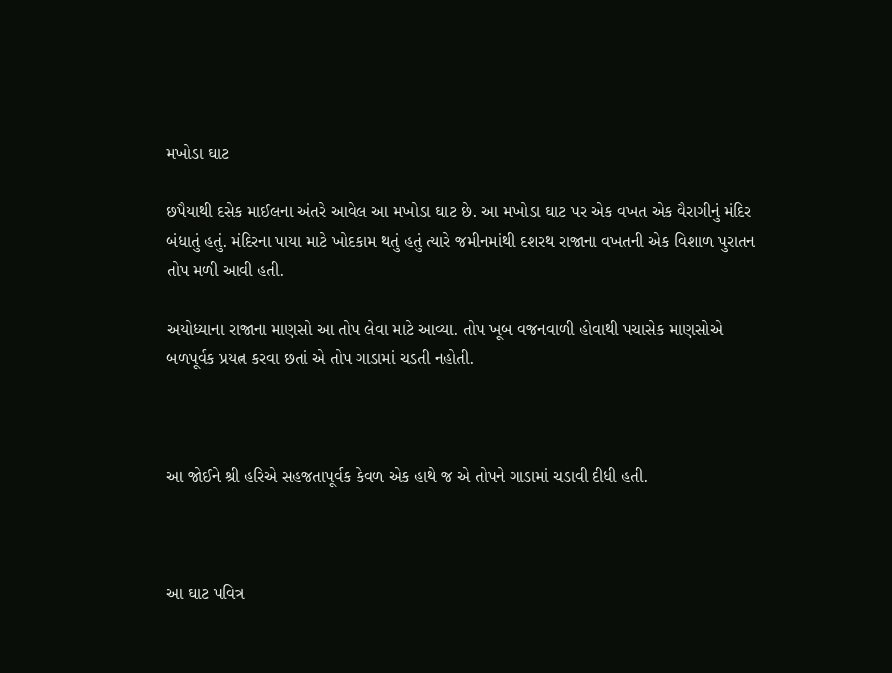મખોડા ઘાટ

છપૈયાથી દસેક માઈલના અંતરે આવેલ આ મખોડા ઘાટ છે. આ મખોડા ઘાટ પર એક વખત એક વૈરાગીનું મંદિર બંધાતું હતું. મંદિરના પાયા માટે ખોદકામ થતું હતું ત્યારે જમીનમાંથી દશરથ રાજાના વખતની એક વિશાળ પુરાતન તોપ મળી આવી હતી.

અયોધ્યાના રાજાના માણસો આ તોપ લેવા માટે આવ્યા. તોપ ખૂબ વજનવાળી હોવાથી પચાસેક માણસોએ બળપૂર્વક પ્રયત્ન કરવા છતાં એ તોપ ગાડામાં ચડતી નહોતી.



આ જોઈને શ્રી હરિએ સહજતાપૂર્વક કેવળ એક હાથે જ એ તોપને ગાડામાં ચડાવી દીધી હતી.



આ ઘાટ પવિત્ર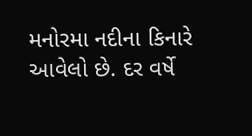મનોરમા નદીના કિનારે આવેલો છે. દર વર્ષે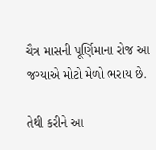ચૈત્ર માસની પૂર્ણિમાના રોજ આ જગ્યાએ મોટો મેળો ભરાય છે.

તેથી કરીને આ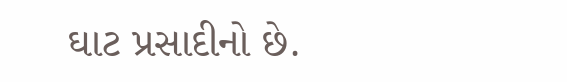ઘાટ પ્રસાદીનો છે.